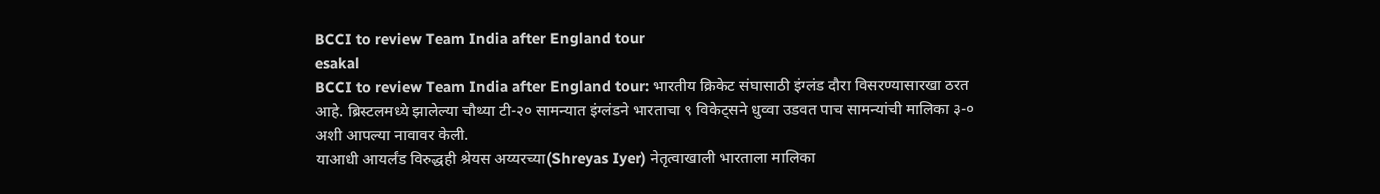BCCI to review Team India after England tour
esakal
BCCI to review Team India after England tour: भारतीय क्रिकेट संघासाठी इंग्लंड दौरा विसरण्यासारखा ठरत आहे. ब्रिस्टलमध्ये झालेल्या चौथ्या टी-२० सामन्यात इंग्लंडने भारताचा ९ विकेट्सने धुव्वा उडवत पाच सामन्यांची मालिका ३-० अशी आपल्या नावावर केली.
याआधी आयर्लंड विरुद्धही श्रेयस अय्यरच्या(Shreyas Iyer) नेतृत्वाखाली भारताला मालिका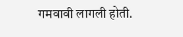गमवावी लागली होती.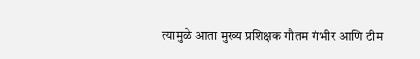त्यामुळे आता मुख्य प्रशिक्षक गौतम गंभीर आणि टीम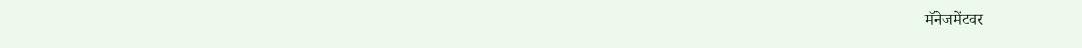मॅनेजमेंटवर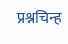प्रश्नचिन्ह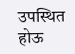उपस्थित होऊ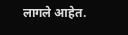लागले आहेत.